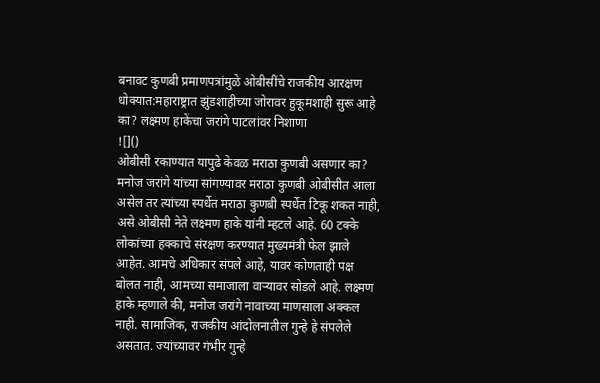बनावट कुणबी प्रमाणपत्रांमुळे ओबीसींचे राजकीय आरक्षण धोक्यात:महाराष्ट्रात झुंडशाहीच्या जोरावर हुकूमशाही सुरू आहे का? लक्ष्मण हाकेंचा जरांगे पाटलांवर निशाणा
![]()
ओबीसी रकाण्यात यापुढे केवळ मराठा कुणबी असणार का? मनोज जरांगे यांच्या सांगण्यावर मराठा कुणबी ओबीसीत आला असेल तर त्यांच्या स्पर्धेत मराठा कुणबी स्पर्धेत टिकू शकत नाही, असे ओबीसी नेते लक्ष्मण हाके यांनी म्हटले आहे. 60 टक्के लोकांच्या हक्काचे संरक्षण करण्यात मुख्यमंत्री फेल झाले आहेत. आमचे अधिकार संपले आहे, यावर कोणताही पक्ष बोलत नाही, आमच्या समाजाला वाऱ्यावर सोडले आहे. लक्ष्मण हाके म्हणाले की, मनोज जरांगे नावाच्या माणसाला अक्कल नाही. सामाजिक, राजकीय आंदोलनातील गुन्हे हे संपलेले असतात. ज्यांच्यावर गंभीर गुन्हे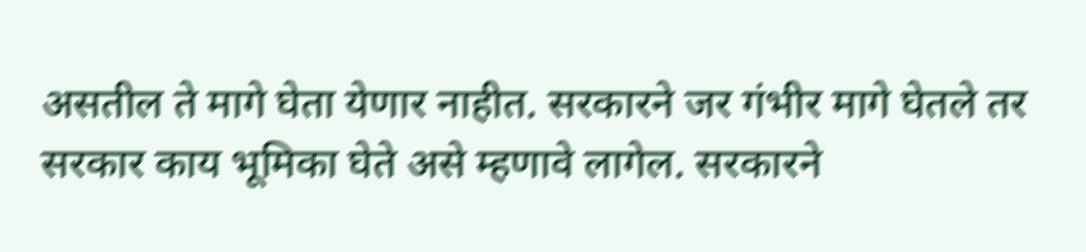असतील ते मागे घेता येणार नाहीत. सरकारने जर गंभीर मागे घेतले तर सरकार काय भूमिका घेते असे म्हणावे लागेल. सरकारने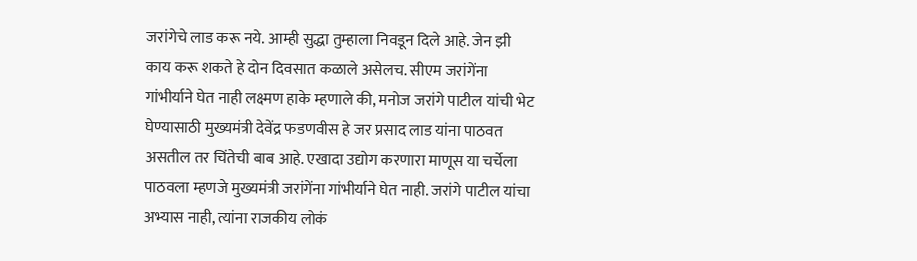जरांगेचे लाड करू नये. आम्ही सुद्धा तुम्हाला निवडून दिले आहे. जेन झी काय करू शकते हे दोन दिवसात कळाले असेलच. सीएम जरांगेंना गांभीर्याने घेत नाही लक्ष्मण हाके म्हणाले की, मनोज जरांगे पाटील यांची भेट घेण्यासाठी मुख्यमंत्री देवेंद्र फडणवीस हे जर प्रसाद लाड यांना पाठवत असतील तर चिंतेची बाब आहे. एखादा उद्योग करणारा माणूस या चर्चेला पाठवला म्हणजे मुख्यमंत्री जरांगेंना गांभीर्याने घेत नाही. जरांगे पाटील यांचा अभ्यास नाही, त्यांना राजकीय लोकं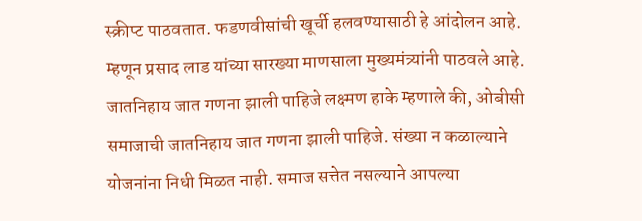स्क्रीप्ट पाठवतात. फडणवीसांची खूर्ची हलवण्यासाठी हे आंदोलन आहे. म्हणून प्रसाद लाड यांच्या सारख्या माणसाला मुख्यमंत्र्यांनी पाठवले आहे. जातनिहाय जात गणना झाली पाहिजे लक्ष्मण हाके म्हणाले की, ओबीसी समाजाची जातनिहाय जात गणना झाली पाहिजे. संख्या न कळाल्याने योजनांना निधी मिळत नाही. समाज सत्तेत नसल्याने आपल्या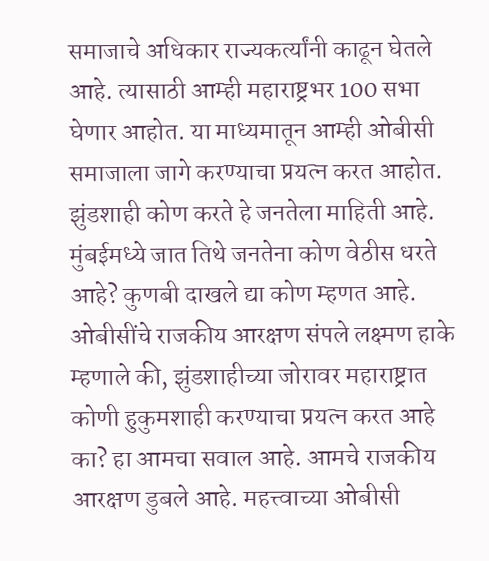समाजाचे अधिकार राज्यकर्त्यांनी काढून घेतले आहे. त्यासाठी आम्ही महाराष्ट्रभर 100 सभा घेणार आहोत. या माध्यमातून आम्ही ओबीसी समाजाला जागे करण्याचा प्रयत्न करत आहोत. झुंडशाही कोण करते हे जनतेला माहिती आहे. मुंबईमध्ये जात तिथे जनतेना कोण वेठीस धरते आहे? कुणबी दाखले द्या कोण म्हणत आहे. ओबीसींचे राजकीय आरक्षण संपले लक्ष्मण हाके म्हणाले की, झुंडशाहीच्या जोरावर महाराष्ट्रात कोणी हुकुमशाही करण्याचा प्रयत्न करत आहे का? हा आमचा सवाल आहे. आमचे राजकीय आरक्षण डुबले आहे. महत्त्वाच्या ओबीसी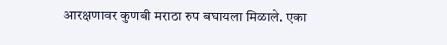आरक्षणावर कुणबी मराठा रुप बघायला मिळाले. एका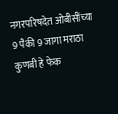नगरपरिषदेत ओबीसींच्या 9 पैकी 9 जागा मराठा कुणबी हे फेक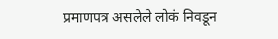प्रमाणपत्र असलेले लोकं निवडून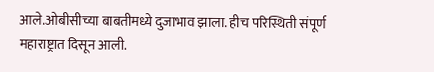आले.ओबीसीच्या बाबतीमध्ये दुजाभाव झाला. हीच परिस्थिती संपूर्ण महाराष्ट्रात दिसून आली.